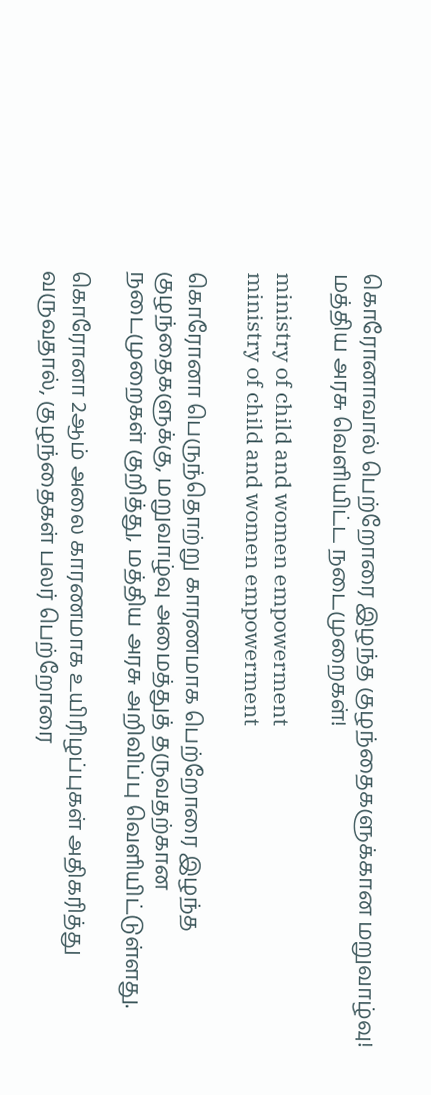கொரோனாவால் பெற்றோரை இழந்த குழந்தைகளுக்கான மறுவாழ்வு! மத்திய அரசு வெளியிட்ட நடைமுறைகள்!

ministry of child and women empowerment
ministry of child and women empowerment

கொரோனா பெருந்தொற்று காரணமாக பெற்றோரை இழந்த குழந்தைகளுக்கு, மறுவாழ்வு அமைத்துத் தருவதற்கான நடைமுறைகள் குறித்து, மத்திய அரசு அறிவிப்பு வெளியிட்டுள்ளது.

கொரோனா 2ஆம் அலை காரணமாக உயிரிழப்புகள் அதிகரித்து வருவதால், குழந்தைகள் பலர் பெற்றோரை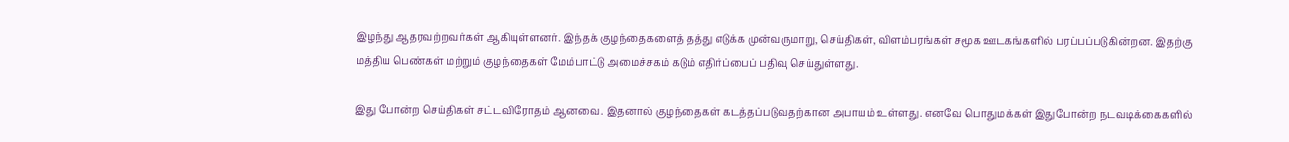இழந்து ஆதரவற்றவர்கள் ஆகியுள்ளனர். இந்தக் குழந்தைகளைத் தத்து எடுக்க முன்வருமாறு, செய்திகள், விளம்பரங்கள் சமூக ஊடகங்களில் பரப்பப்படுகின்றன. இதற்கு மத்திய பெண்கள் மற்றும் குழந்தைகள் மேம்பாட்டு அமைச்சகம் கடும் எதிர்ப்பைப் பதிவு செய்துள்ளது.

இது போன்ற செய்திகள் சட்டவிரோதம் ஆனவை. இதனால் குழந்தைகள் கடத்தப்படுவதற்கான அபாயம் உள்ளது. எனவே பொதுமக்கள் இதுபோன்ற நடவடிக்கைகளில்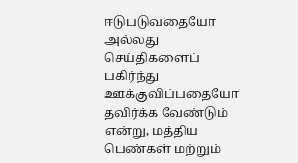ஈடுபடுவதையோ அல்லது செய்திகளைப் பகிர்ந்து ஊக்குவிப்பதையோ தவிர்க்க வேண்டும் என்று, மத்திய பெண்கள் மற்றும்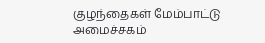குழந்தைகள் மேம்பாட்டு அமைச்சகம்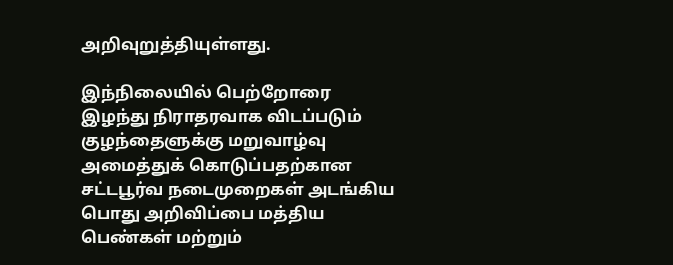அறிவுறுத்தியுள்ளது.

இந்நிலையில் பெற்றோரை இழந்து நிராதரவாக விடப்படும் குழந்தைளுக்கு மறுவாழ்வு அமைத்துக் கொடுப்பதற்கான சட்டபூர்வ நடைமுறைகள் அடங்கிய பொது அறிவிப்பை மத்திய பெண்கள் மற்றும்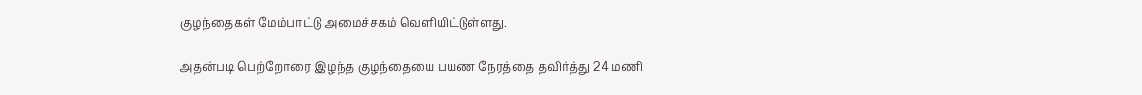குழந்தைகள் மேம்பாட்டு அமைச்சகம் வெளியிட்டுள்ளது.

அதன்படி பெற்றோரை இழந்த குழந்தையை பயண நேரத்தை தவிர்த்து 24 மணி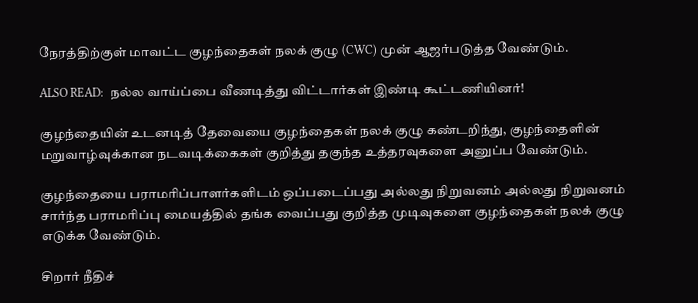நேரத்திற்குள் மாவட்ட குழந்தைகள் நலக் குழு (CWC) முன் ஆஜர்படுத்த வேண்டும்.

ALSO READ:  நல்ல வாய்ப்பை வீணடித்து விட்டார்கள் இண்டி கூட்டணியினர்!

குழந்தையின் உடனடித் தேவையை குழந்தைகள் நலக் குழு கண்டறிந்து, குழந்தைளின் மறுவாழ்வுக்கான நடவடிக்கைகள் குறித்து தகுந்த உத்தரவுகளை அனுப்ப வேண்டும்.

குழந்தையை பராமரிப்பாளர்களிடம் ஒப்படைப்பது அல்லது நிறுவனம் அல்லது நிறுவனம் சார்ந்த பராமரிப்பு மையத்தில் தங்க வைப்பது குறித்த முடிவுகளை குழந்தைகள் நலக் குழு எடுக்க வேண்டும்.

சிறார் நீதிச்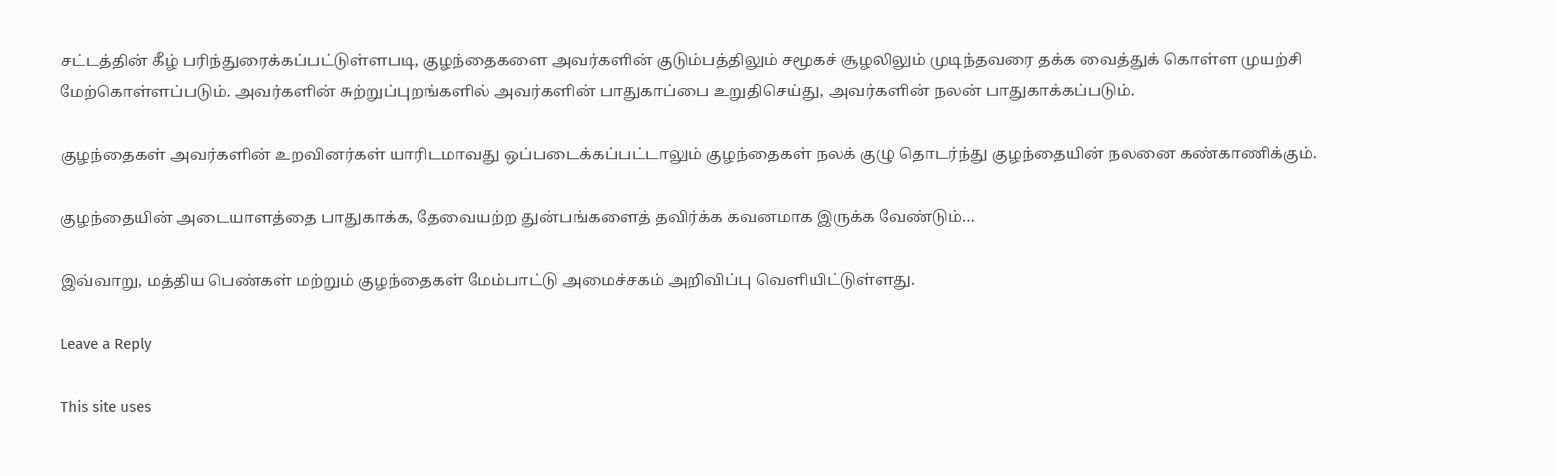சட்டத்தின் கீழ் பரிந்துரைக்கப்பட்டுள்ளபடி, குழந்தைகளை அவர்களின் குடும்பத்திலும் சமூகச் சூழலிலும் முடிந்தவரை தக்க வைத்துக் கொள்ள முயற்சி மேற்கொள்ளப்படும். அவர்களின் சுற்றுப்புறங்களில் அவர்களின் பாதுகாப்பை உறுதிசெய்து, அவர்களின் நலன் பாதுகாக்கப்படும்.

குழந்தைகள் அவர்களின் உறவினர்கள் யாரிடமாவது ஒப்படைக்கப்பட்டாலும் குழந்தைகள் நலக் குழு தொடர்ந்து குழந்தையின் நலனை கண்காணிக்கும்.

குழந்தையின் அடையாளத்தை பாதுகாக்க, தேவையற்ற துன்பங்களைத் தவிர்க்க கவனமாக இருக்க வேண்டும்…

இவ்வாறு, மத்திய பெண்கள் மற்றும் குழந்தைகள் மேம்பாட்டு அமைச்சகம் அறிவிப்பு வெளியிட்டுள்ளது.

Leave a Reply

This site uses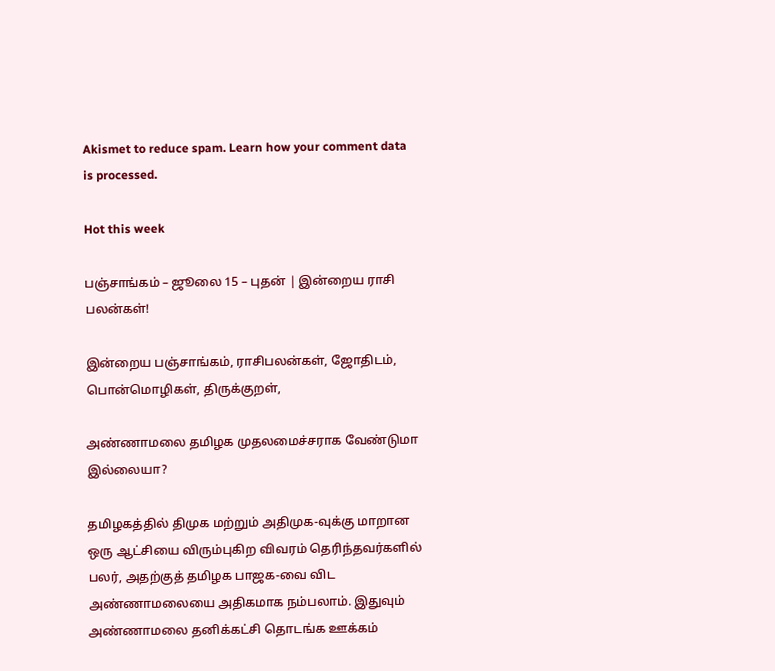Akismet to reduce spam. Learn how your comment data is processed.

Hot this week

பஞ்சாங்கம் – ஜூலை 15 – புதன் | இன்றைய ராசி பலன்கள்!

இன்றைய பஞ்சாங்கம், ராசிபலன்கள், ஜோதிடம், பொன்மொழிகள், திருக்குறள்,

அண்ணாமலை தமிழக முதலமைச்சராக வேண்டுமா இல்லையா?

தமிழகத்தில் திமுக மற்றும் அதிமுக-வுக்கு மாறான ஒரு ஆட்சியை விரும்புகிற விவரம் தெரிந்தவர்களில் பலர், அதற்குத் தமிழக பாஜக-வை விட அண்ணாமலையை அதிகமாக நம்பலாம். இதுவும் அண்ணாமலை தனிக்கட்சி தொடங்க ஊக்கம்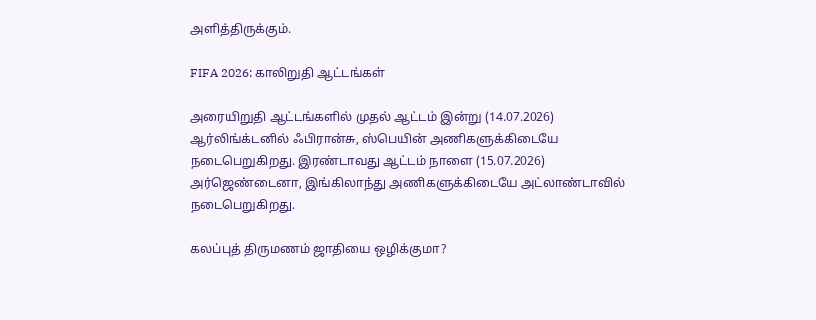அளித்திருக்கும்.

FIFA 2026: காலிறுதி ஆட்டங்கள்

அரையிறுதி ஆட்டங்களில் முதல் ஆட்டம் இன்று (14.07.2026) ஆர்லிங்க்டனில் ஃபிரான்சு, ஸ்பெயின் அணிகளுக்கிடையே நடைபெறுகிறது. இரண்டாவது ஆட்டம் நாளை (15.07.2026) அர்ஜெண்டைனா, இங்கிலாந்து அணிகளுக்கிடையே அட்லாண்டாவில் நடைபெறுகிறது.

கலப்புத் திருமணம் ஜாதியை ஒழிக்குமா?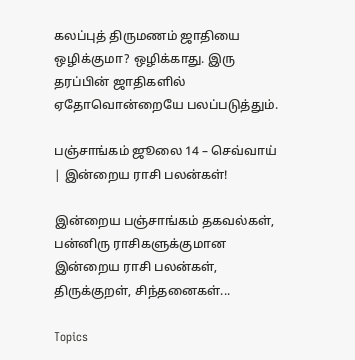கலப்புத் திருமணம் ஜாதியை ஒழிக்குமா? ஒழிக்காது. இரு தரப்பின் ஜாதிகளில் ஏதோவொன்றையே பலப்படுத்தும்.

பஞ்சாங்கம் ஜூலை 14 – செவ்வாய் | இன்றைய ராசி பலன்கள்!

இன்றைய பஞ்சாங்கம் தகவல்கள், பன்னிரு ராசிகளுக்குமான இன்றைய ராசி பலன்கள், திருக்குறள், சிந்தனைகள்...

Topics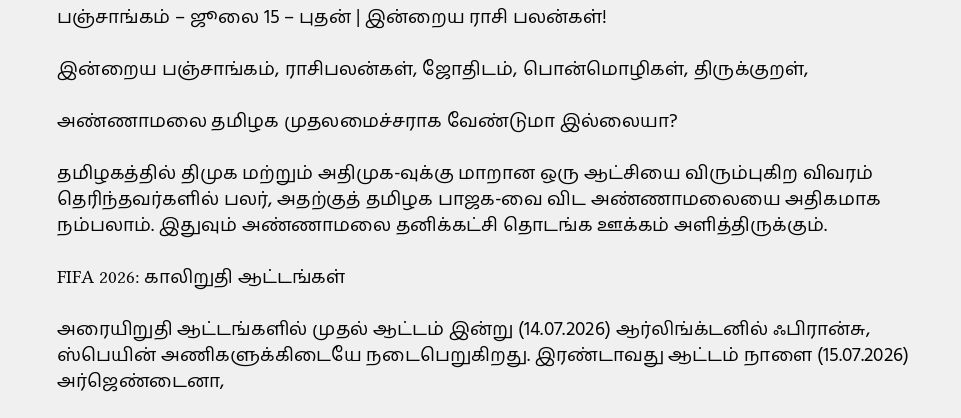பஞ்சாங்கம் – ஜூலை 15 – புதன் | இன்றைய ராசி பலன்கள்!

இன்றைய பஞ்சாங்கம், ராசிபலன்கள், ஜோதிடம், பொன்மொழிகள், திருக்குறள்,

அண்ணாமலை தமிழக முதலமைச்சராக வேண்டுமா இல்லையா?

தமிழகத்தில் திமுக மற்றும் அதிமுக-வுக்கு மாறான ஒரு ஆட்சியை விரும்புகிற விவரம் தெரிந்தவர்களில் பலர், அதற்குத் தமிழக பாஜக-வை விட அண்ணாமலையை அதிகமாக நம்பலாம். இதுவும் அண்ணாமலை தனிக்கட்சி தொடங்க ஊக்கம் அளித்திருக்கும்.

FIFA 2026: காலிறுதி ஆட்டங்கள்

அரையிறுதி ஆட்டங்களில் முதல் ஆட்டம் இன்று (14.07.2026) ஆர்லிங்க்டனில் ஃபிரான்சு, ஸ்பெயின் அணிகளுக்கிடையே நடைபெறுகிறது. இரண்டாவது ஆட்டம் நாளை (15.07.2026) அர்ஜெண்டைனா,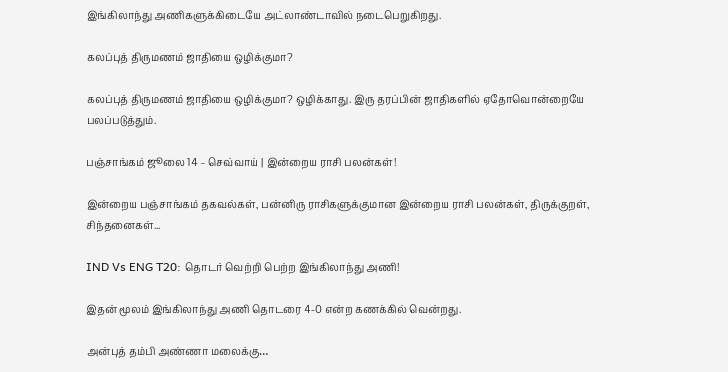இங்கிலாந்து அணிகளுக்கிடையே அட்லாண்டாவில் நடைபெறுகிறது.

கலப்புத் திருமணம் ஜாதியை ஒழிக்குமா?

கலப்புத் திருமணம் ஜாதியை ஒழிக்குமா? ஒழிக்காது. இரு தரப்பின் ஜாதிகளில் ஏதோவொன்றையே பலப்படுத்தும்.

பஞ்சாங்கம் ஜூலை 14 – செவ்வாய் | இன்றைய ராசி பலன்கள்!

இன்றைய பஞ்சாங்கம் தகவல்கள், பன்னிரு ராசிகளுக்குமான இன்றைய ராசி பலன்கள், திருக்குறள், சிந்தனைகள்...

IND Vs ENG T20: தொடர் வெற்றி பெற்ற இங்கிலாந்து அணி!

இதன் மூலம் இங்கிலாந்து அணி தொடரை 4-0 என்ற கணக்கில் வென்றது.

அன்புத் தம்பி அண்ணா மலைக்கு…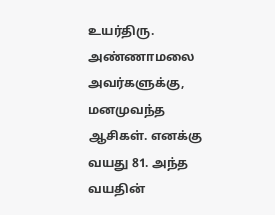உயர்திரு. அண்ணாமலை அவர்களுக்கு, மனமுவந்த ஆசிகள். எனக்கு வயது 81. அந்த வயதின்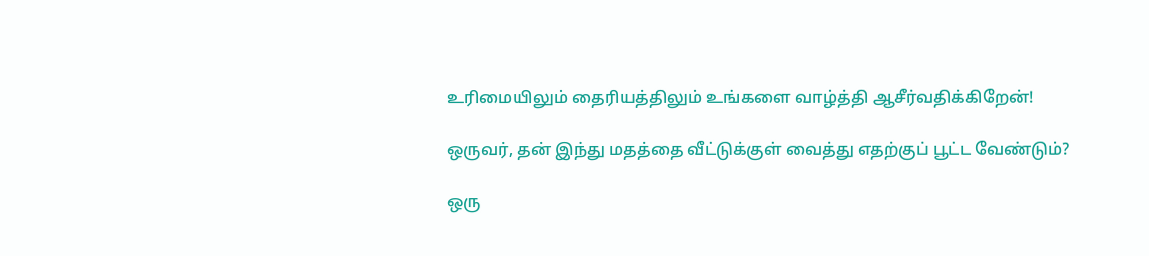உரிமையிலும் தைரியத்திலும் உங்களை வாழ்த்தி ஆசீர்வதிக்கிறேன்!

ஒருவர், தன் இந்து மதத்தை வீட்டுக்குள் வைத்து எதற்குப் பூட்ட வேண்டும்?

ஒரு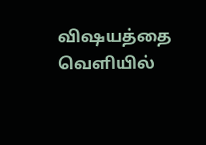விஷயத்தை வெளியில்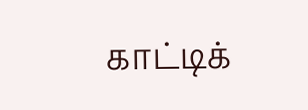காட்டிக்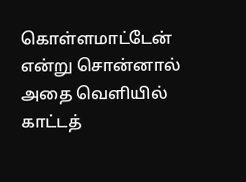கொள்ளமாட்டேன் என்று சொன்னால் அதை வெளியில் காட்டத்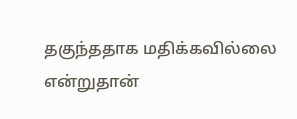தகுந்ததாக மதிக்கவில்லை என்றுதான்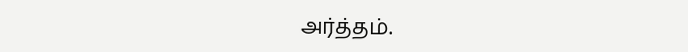அர்த்தம்.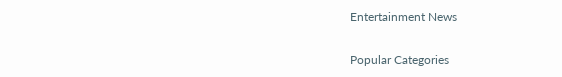Entertainment News

Popular Categories